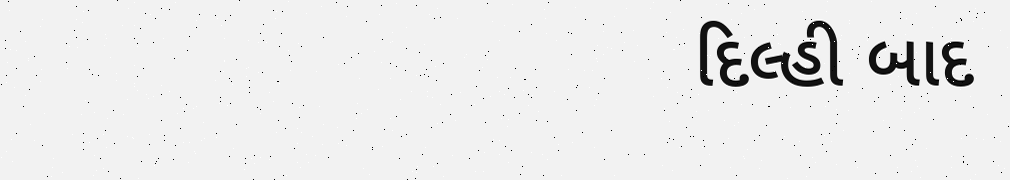દિલ્હી બાદ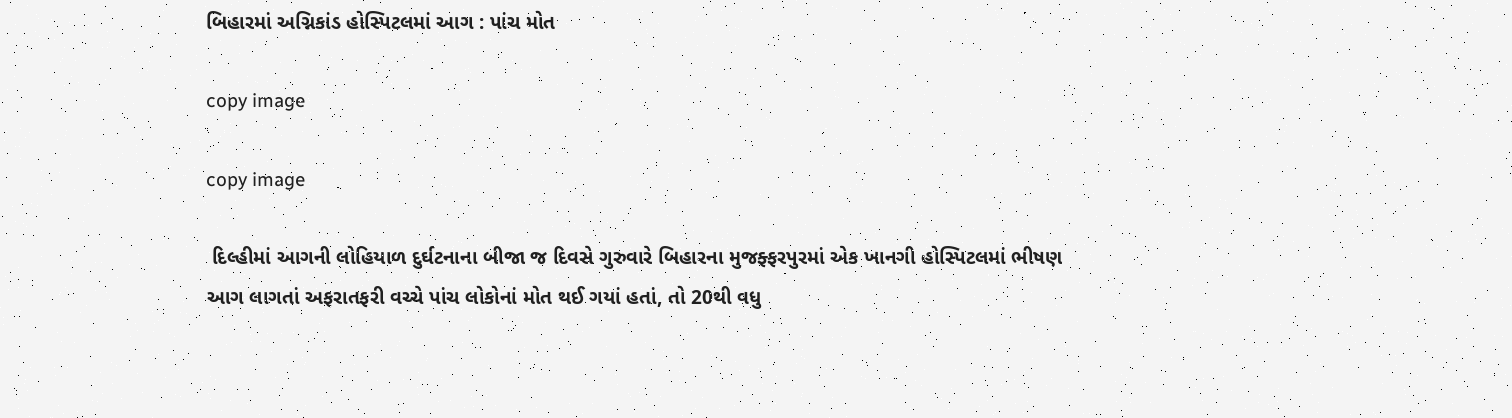બિહારમાં અગ્નિકાંડ હોસ્પિટલમાં આગ : પાંચ મોત

copy image

copy image

 દિલ્હીમાં આગની લોહિયાળ દુર્ઘટનાના બીજા જ દિવસે ગુરુવારે બિહારના મુજફ્ફરપુરમાં એક ખાનગી હોસ્પિટલમાં ભીષણ આગ લાગતાં અફરાતફરી વચ્ચે પાંચ લોકોનાં મોત થઈ ગયાં હતાં, તો 20થી વધુ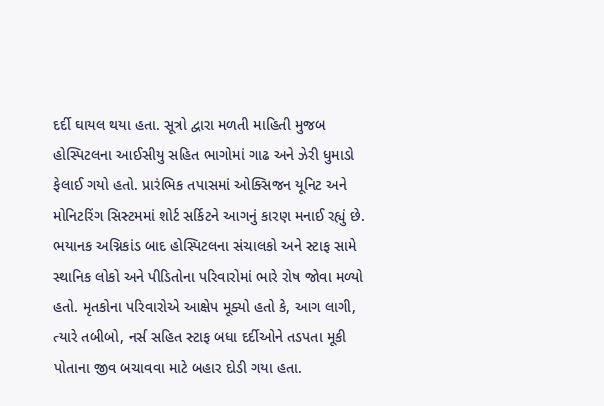દર્દી ઘાયલ થયા હતા. સૂત્રો દ્વારા મળતી માહિતી મુજબ હોસ્પિટલના આઈસીયુ સહિત ભાગોમાં ગાઢ અને ઝેરી ધુમાડો ફેલાઈ ગયો હતો. પ્રારંભિક તપાસમાં ઓક્સિજન યૂનિટ અને મોનિટરિંગ સિસ્ટમમાં શોર્ટ સર્કિટને આગનું કારણ મનાઈ રહ્યું છે. ભયાનક અગ્નિકાંડ બાદ હોસ્પિટલના સંચાલકો અને સ્ટાફ સામે સ્થાનિક લોકો અને પીડિતોના પરિવારોમાં ભારે રોષ જોવા મળ્યો હતો. મૃતકોના પરિવારોએ આક્ષેપ મૂક્યો હતો કે, આગ લાગી, ત્યારે તબીબો, નર્સ સહિત સ્ટાફ બધા દર્દીઓને તડપતા મૂકી પોતાના જીવ બચાવવા માટે બહાર દોડી ગયા હતા.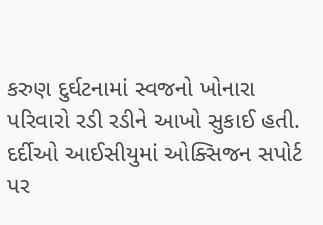કરુણ દુર્ઘટનામાં સ્વજનો ખોનારા પરિવારો રડી રડીને આખો સુકાઈ હતી. દર્દીઓ આઈસીયુમાં ઓક્સિજન સપોર્ટ પર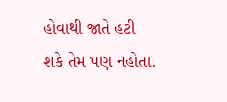હોવાથી જાતે હટી શકે તેમ પણ નહોતા.